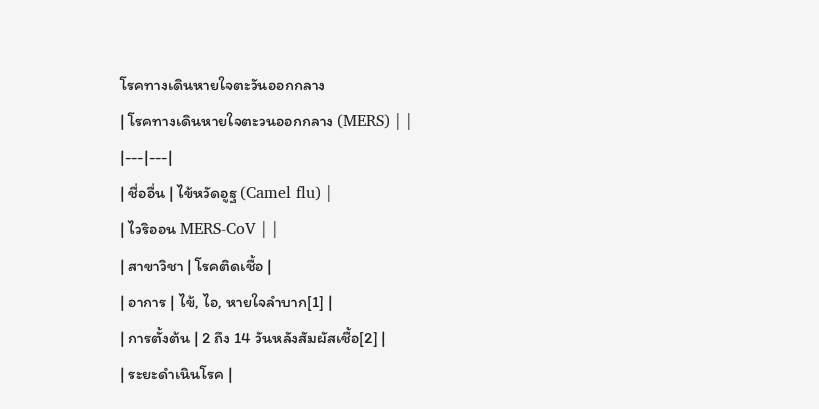โรคทางเดินหายใจตะวันออกกลาง
| โรคทางเดินหายใจตะวนออกกลาง (MERS) | |
|---|---|
| ชื่ออื่น | ไข้หวัดอูฐ (Camel flu) |
| ไวริออน MERS-CoV | |
| สาขาวิชา | โรคติดเชื้อ |
| อาการ | ไข้, ไอ, หายใจลำบาก[1] |
| การตั้งต้น | 2 ถึง 14 วันหลังสัมผัสเชื้อ[2] |
| ระยะดำเนินโรค |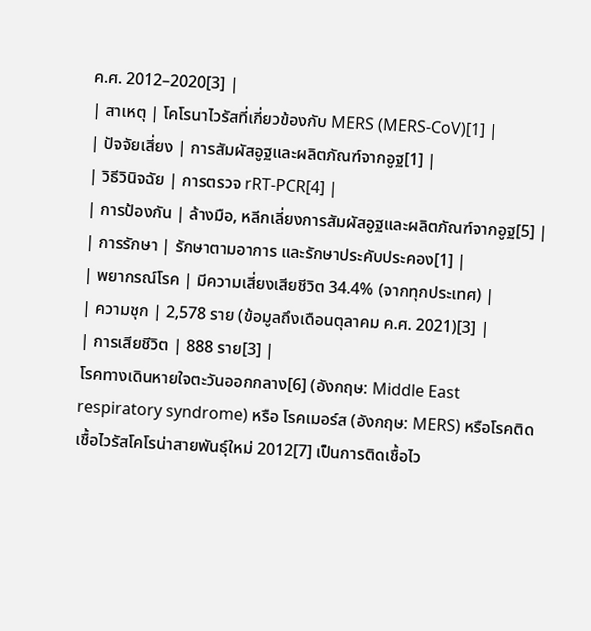ค.ศ. 2012–2020[3] |
| สาเหตุ | โคโรนาไวรัสที่เกี่ยวข้องกับ MERS (MERS-CoV)[1] |
| ปัจจัยเสี่ยง | การสัมผัสอูฐและผลิตภัณฑ์จากอูฐ[1] |
| วิธีวินิจฉัย | การตรวจ rRT-PCR[4] |
| การป้องกัน | ล้างมือ, หลีกเลี่ยงการสัมผัสอูฐและผลิตภัณฑ์จากอูฐ[5] |
| การรักษา | รักษาตามอาการ และรักษาประคับประคอง[1] |
| พยากรณ์โรค | มีความเสี่ยงเสียชีวิต 34.4% (จากทุกประเทศ) |
| ความชุก | 2,578 ราย (ข้อมูลถึงเดือนตุลาคม ค.ศ. 2021)[3] |
| การเสียชีวิต | 888 ราย[3] |
โรคทางเดินหายใจตะวันออกกลาง[6] (อังกฤษ: Middle East respiratory syndrome) หรือ โรคเมอร์ส (อังกฤษ: MERS) หรือโรคติดเชื้อไวรัสโคโรน่าสายพันธุ์ใหม่ 2012[7] เป็นการติดเชื้อไว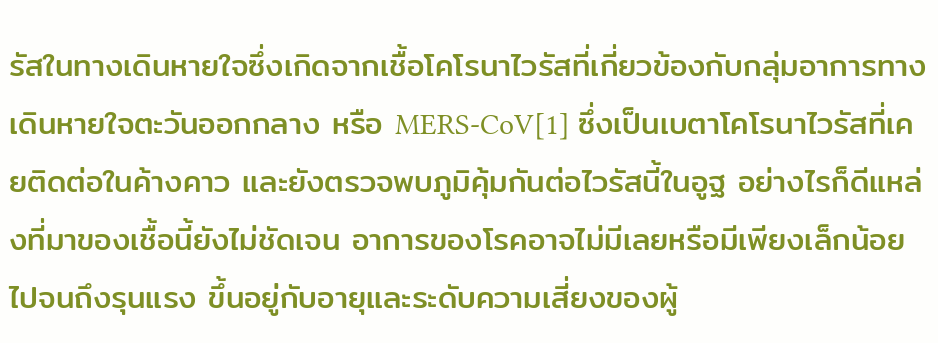รัสในทางเดินหายใจซึ่งเกิดจากเชื้อโคโรนาไวรัสที่เกี่ยวข้องกับกลุ่มอาการทางเดินหายใจตะวันออกกลาง หรือ MERS-CoV[1] ซึ่งเป็นเบตาโคโรนาไวรัสที่เคยติดต่อในค้างคาว และยังตรวจพบภูมิคุ้มกันต่อไวรัสนี้ในอูฐ อย่างไรก็ดีแหล่งที่มาของเชื้อนี้ยังไม่ชัดเจน อาการของโรคอาจไม่มีเลยหรือมีเพียงเล็กน้อย ไปจนถึงรุนแรง ขึ้นอยู่กับอายุและระดับความเสี่ยงของผู้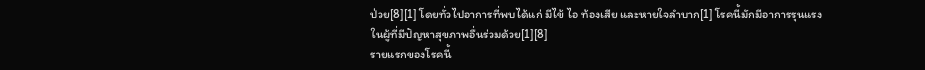ป่วย[8][1] โดยทั่วไปอาการที่พบได้แก่ มีไข้ ไอ ท้องเสีย และหายใจลำบาก[1] โรคนี้มักมีอาการรุนแรงในผู้ที่มีปัญหาสุขภาพอื่นร่วมด้วย[1][8]
รายแรกของโรคนี้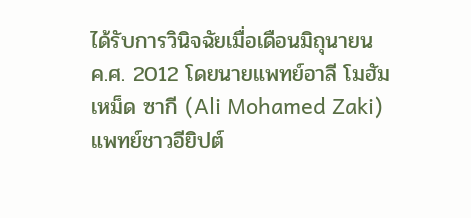ได้รับการวินิจฉัยเมื่อเดือนมิถุนายน ค.ศ. 2012 โดยนายแพทย์อาลี โมฮัมเหม็ด ซากี (Ali Mohamed Zaki) แพทย์ชาวอียิปต์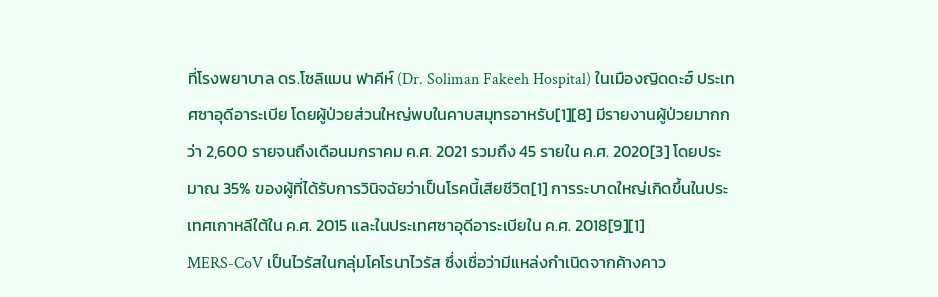ที่โรงพยาบาล ดร.โซลิแมน ฟาคีห์ (Dr. Soliman Fakeeh Hospital) ในเมืองญิดดะฮ์ ประเทศซาอุดีอาระเบีย โดยผู้ป่วยส่วนใหญ่พบในคาบสมุทรอาหรับ[1][8] มีรายงานผู้ป่วยมากกว่า 2,600 รายจนถึงเดือนมกราคม ค.ศ. 2021 รวมถึง 45 รายใน ค.ศ. 2020[3] โดยประมาณ 35% ของผู้ที่ได้รับการวินิจฉัยว่าเป็นโรคนี้เสียชีวิต[1] การระบาดใหญ่เกิดขึ้นในประเทศเกาหลีใต้ใน ค.ศ. 2015 และในประเทศซาอุดีอาระเบียใน ค.ศ. 2018[9][1]
MERS-CoV เป็นไวรัสในกลุ่มโคโรนาไวรัส ซึ่งเชื่อว่ามีแหล่งกำเนิดจากค้างคาว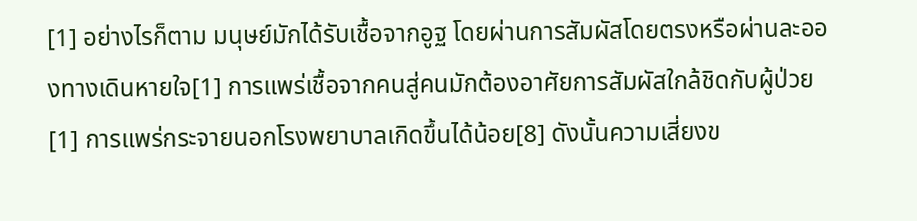[1] อย่างไรก็ตาม มนุษย์มักได้รับเชื้อจากอูฐ โดยผ่านการสัมผัสโดยตรงหรือผ่านละอองทางเดินหายใจ[1] การแพร่เชื้อจากคนสู่คนมักต้องอาศัยการสัมผัสใกล้ชิดกับผู้ป่วย[1] การแพร่กระจายนอกโรงพยาบาลเกิดขึ้นได้น้อย[8] ดังนั้นความเสี่ยงข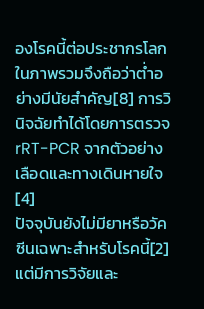องโรคนี้ต่อประชากรโลกในภาพรวมจึงถือว่าต่ำอย่างมีนัยสำคัญ[8] การวินิจฉัยทำได้โดยการตรวจ rRT-PCR จากตัวอย่างเลือดและทางเดินหายใจ[4]
ปัจจุบันยังไม่มียาหรือวัคซีนเฉพาะสำหรับโรคนี้[2] แต่มีการวิจัยและ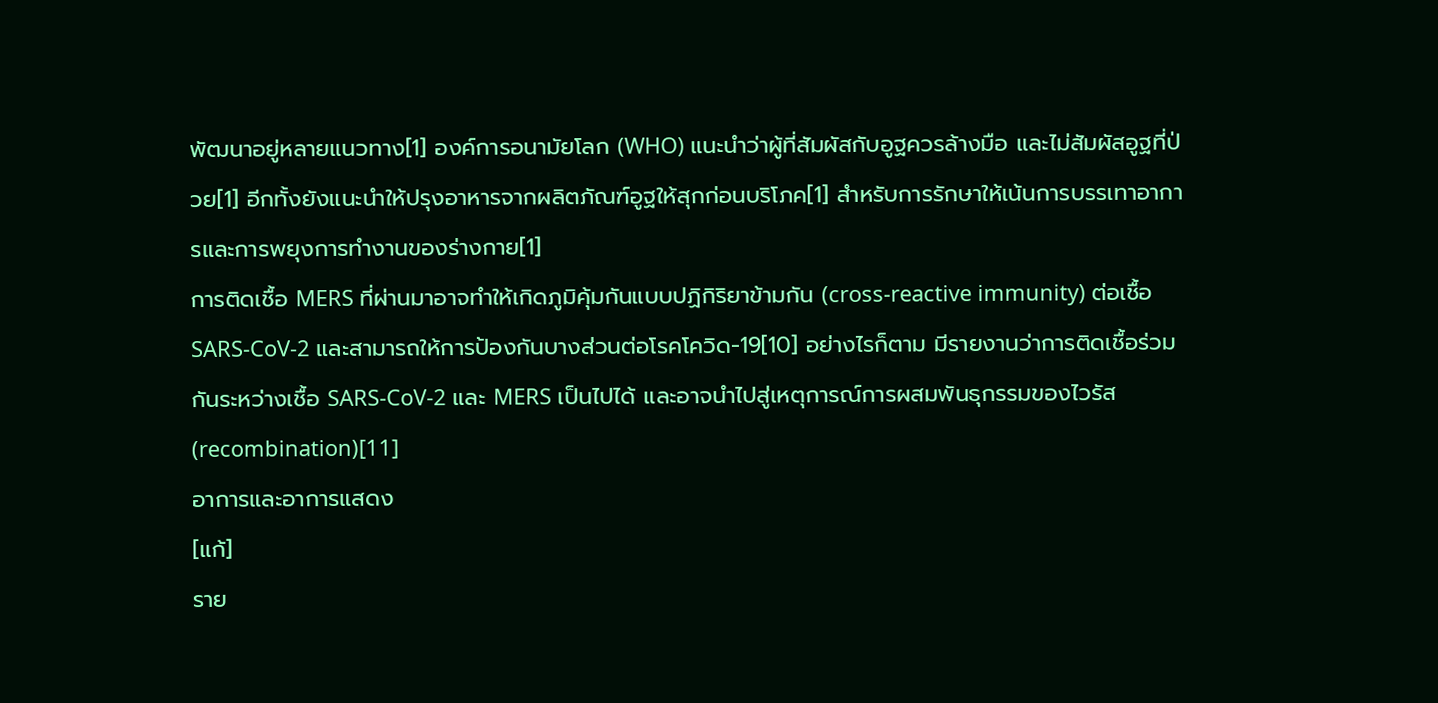พัฒนาอยู่หลายแนวทาง[1] องค์การอนามัยโลก (WHO) แนะนำว่าผู้ที่สัมผัสกับอูฐควรล้างมือ และไม่สัมผัสอูฐที่ป่วย[1] อีกทั้งยังแนะนำให้ปรุงอาหารจากผลิตภัณฑ์อูฐให้สุกก่อนบริโภค[1] สำหรับการรักษาให้เน้นการบรรเทาอาการและการพยุงการทำงานของร่างกาย[1]
การติดเชื้อ MERS ที่ผ่านมาอาจทำให้เกิดภูมิคุ้มกันแบบปฏิกิริยาข้ามกัน (cross-reactive immunity) ต่อเชื้อ SARS-CoV-2 และสามารถให้การป้องกันบางส่วนต่อโรคโควิด-19[10] อย่างไรก็ตาม มีรายงานว่าการติดเชื้อร่วมกันระหว่างเชื้อ SARS-CoV-2 และ MERS เป็นไปได้ และอาจนำไปสู่เหตุการณ์การผสมพันธุกรรมของไวรัส (recombination)[11]
อาการและอาการแสดง
[แก้]
ราย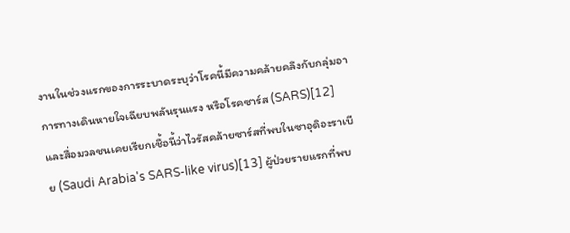งานในช่วงแรกของการระบาดระบุว่าโรคนี้มีความคล้ายคลึงกับกลุ่มอาการทางเดินหายใจเฉียบพลันรุนแรง หรือโรคซาร์ส (SARS)[12] และสื่อมวลชนเคยเรียกเชื้อนี้ว่าไวรัสคล้ายซาร์สที่พบในซาอุดิอะราเบีย (Saudi Arabia's SARS-like virus)[13] ผู้ป่วยรายแรกที่พบ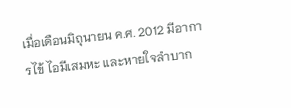เมื่อเดือนมิถุนายน ค.ศ. 2012 มีอาการไข้ ไอมีเสมหะ และหายใจลำบาก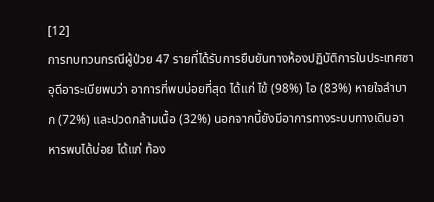[12]
การทบทวนกรณีผู้ป่วย 47 รายที่ได้รับการยืนยันทางห้องปฏิบัติการในประเทศซาอุดีอาระเบียพบว่า อาการที่พบบ่อยที่สุด ได้แก่ ไข้ (98%) ไอ (83%) หายใจลำบาก (72%) และปวดกล้ามเนื้อ (32%) นอกจากนี้ยังมีอาการทางระบบทางเดินอาหารพบได้บ่อย ได้แก่ ท้อง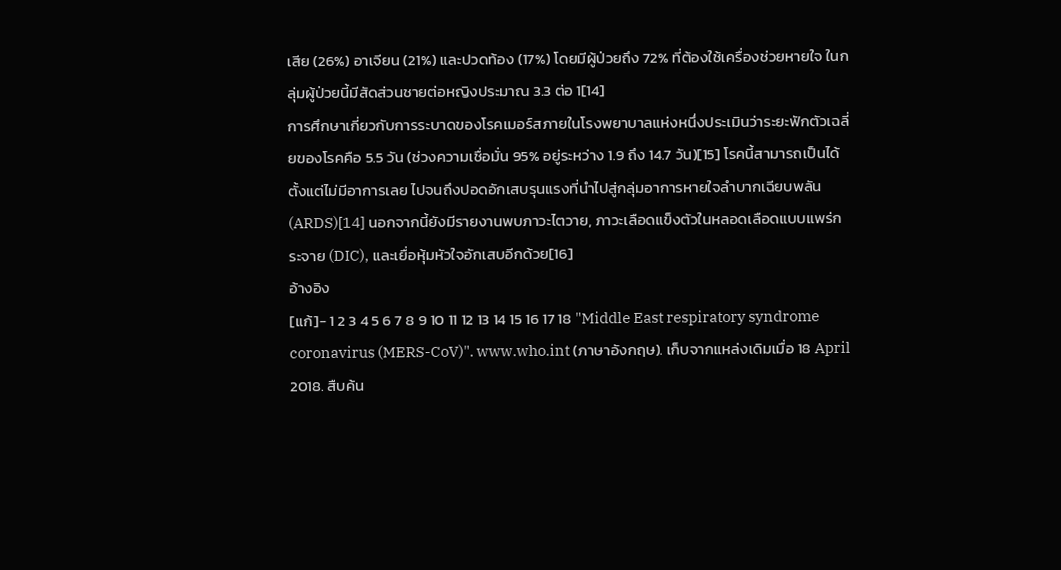เสีย (26%) อาเจียน (21%) และปวดท้อง (17%) โดยมีผู้ป่วยถึง 72% ที่ต้องใช้เครื่องช่วยหายใจ ในกลุ่มผู้ป่วยนี้มีสัดส่วนชายต่อหญิงประมาณ 3.3 ต่อ 1[14]
การศึกษาเกี่ยวกับการระบาดของโรคเมอร์สภายในโรงพยาบาลแห่งหนึ่งประเมินว่าระยะฟักตัวเฉลี่ยของโรคคือ 5.5 วัน (ช่วงความเชื่อมั่น 95% อยู่ระหว่าง 1.9 ถึง 14.7 วัน)[15] โรคนี้สามารถเป็นได้ตั้งแต่ไม่มีอาการเลย ไปจนถึงปอดอักเสบรุนแรงที่นำไปสู่กลุ่มอาการหายใจลำบากเฉียบพลัน (ARDS)[14] นอกจากนี้ยังมีรายงานพบภาวะไตวาย, ภาวะเลือดแข็งตัวในหลอดเลือดแบบแพร่กระจาย (DIC), และเยื่อหุ้มหัวใจอักเสบอีกด้วย[16]
อ้างอิง
[แก้]- 1 2 3 4 5 6 7 8 9 10 11 12 13 14 15 16 17 18 "Middle East respiratory syndrome coronavirus (MERS-CoV)". www.who.int (ภาษาอังกฤษ). เก็บจากแหล่งเดิมเมื่อ 18 April 2018. สืบค้น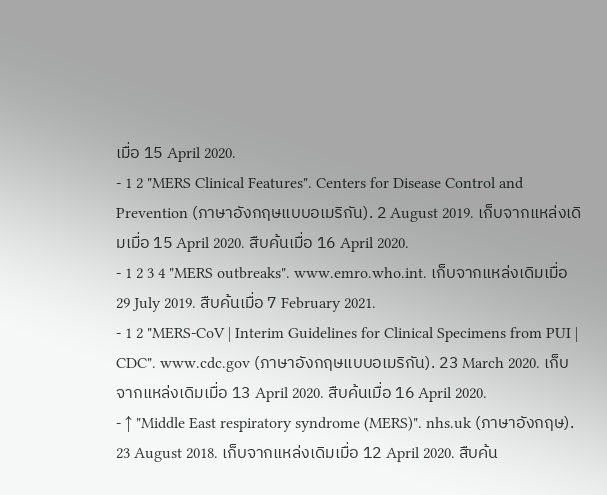เมื่อ 15 April 2020.
- 1 2 "MERS Clinical Features". Centers for Disease Control and Prevention (ภาษาอังกฤษแบบอเมริกัน). 2 August 2019. เก็บจากแหล่งเดิมเมื่อ 15 April 2020. สืบค้นเมื่อ 16 April 2020.
- 1 2 3 4 "MERS outbreaks". www.emro.who.int. เก็บจากแหล่งเดิมเมื่อ 29 July 2019. สืบค้นเมื่อ 7 February 2021.
- 1 2 "MERS-CoV | Interim Guidelines for Clinical Specimens from PUI | CDC". www.cdc.gov (ภาษาอังกฤษแบบอเมริกัน). 23 March 2020. เก็บจากแหล่งเดิมเมื่อ 13 April 2020. สืบค้นเมื่อ 16 April 2020.
- ↑ "Middle East respiratory syndrome (MERS)". nhs.uk (ภาษาอังกฤษ). 23 August 2018. เก็บจากแหล่งเดิมเมื่อ 12 April 2020. สืบค้น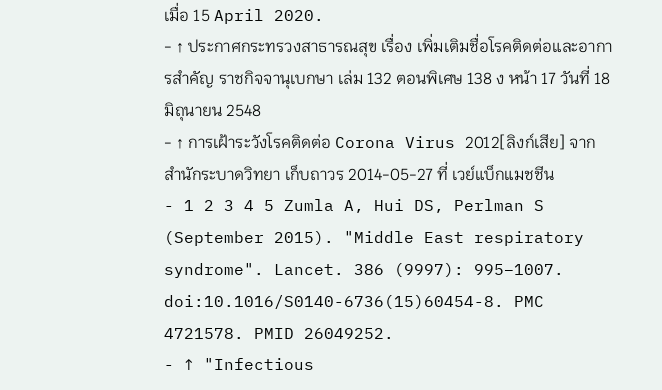เมื่อ 15 April 2020.
- ↑ ประกาศกระทรวงสาธารณสุข เรื่อง เพิ่มเติมชื่อโรคติดต่อและอาการสำคัญ ราชกิจจานุเบกษา เล่ม 132 ตอนพิเศษ 138 ง หน้า 17 วันที่ 18 มิถุนายน 2548
- ↑ การเฝ้าระวังโรคติดต่อ Corona Virus 2012[ลิงก์เสีย] จาก สำนักระบาดวิทยา เก็บถาวร 2014-05-27 ที่ เวย์แบ็กแมชชีน
- 1 2 3 4 5 Zumla A, Hui DS, Perlman S (September 2015). "Middle East respiratory syndrome". Lancet. 386 (9997): 995–1007. doi:10.1016/S0140-6736(15)60454-8. PMC 4721578. PMID 26049252.
- ↑ "Infectious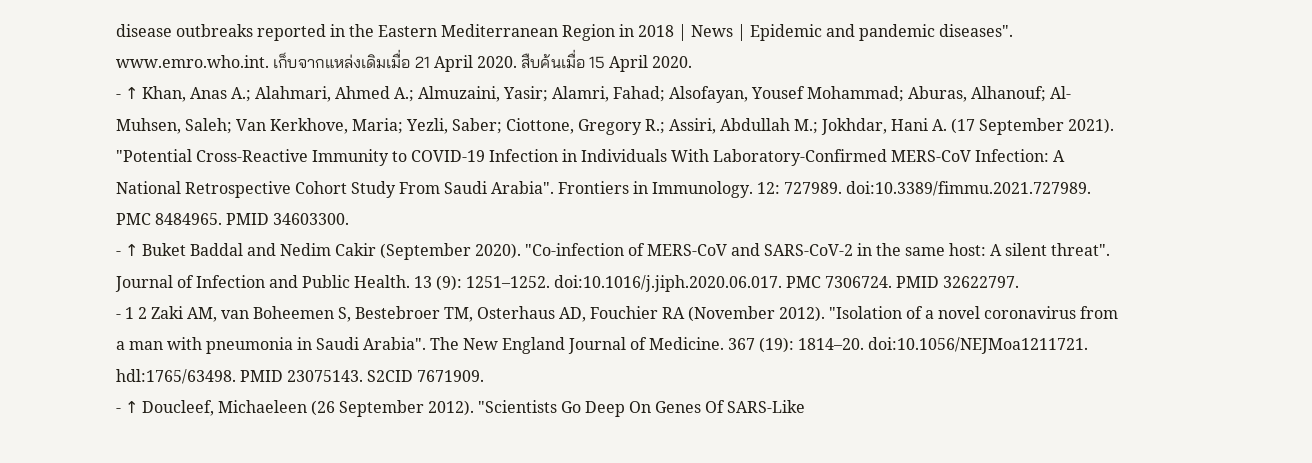disease outbreaks reported in the Eastern Mediterranean Region in 2018 | News | Epidemic and pandemic diseases". www.emro.who.int. เก็บจากแหล่งเดิมเมื่อ 21 April 2020. สืบค้นเมื่อ 15 April 2020.
- ↑ Khan, Anas A.; Alahmari, Ahmed A.; Almuzaini, Yasir; Alamri, Fahad; Alsofayan, Yousef Mohammad; Aburas, Alhanouf; Al-Muhsen, Saleh; Van Kerkhove, Maria; Yezli, Saber; Ciottone, Gregory R.; Assiri, Abdullah M.; Jokhdar, Hani A. (17 September 2021). "Potential Cross-Reactive Immunity to COVID-19 Infection in Individuals With Laboratory-Confirmed MERS-CoV Infection: A National Retrospective Cohort Study From Saudi Arabia". Frontiers in Immunology. 12: 727989. doi:10.3389/fimmu.2021.727989. PMC 8484965. PMID 34603300.
- ↑ Buket Baddal and Nedim Cakir (September 2020). "Co-infection of MERS-CoV and SARS-CoV-2 in the same host: A silent threat". Journal of Infection and Public Health. 13 (9): 1251–1252. doi:10.1016/j.jiph.2020.06.017. PMC 7306724. PMID 32622797.
- 1 2 Zaki AM, van Boheemen S, Bestebroer TM, Osterhaus AD, Fouchier RA (November 2012). "Isolation of a novel coronavirus from a man with pneumonia in Saudi Arabia". The New England Journal of Medicine. 367 (19): 1814–20. doi:10.1056/NEJMoa1211721. hdl:1765/63498. PMID 23075143. S2CID 7671909.
- ↑ Doucleef, Michaeleen (26 September 2012). "Scientists Go Deep On Genes Of SARS-Like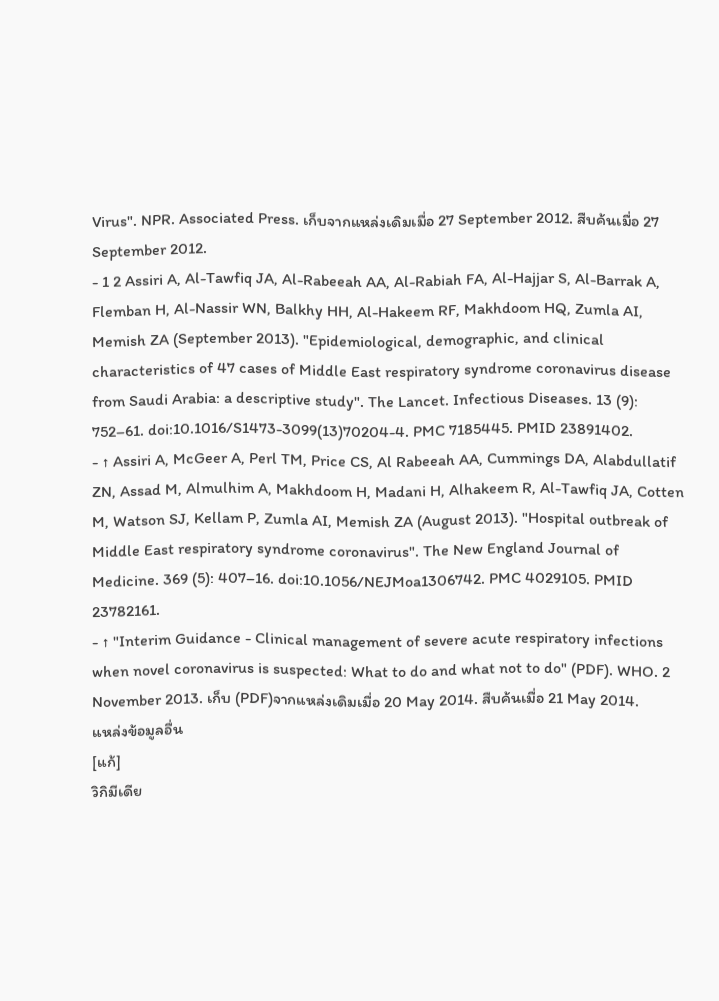Virus". NPR. Associated Press. เก็บจากแหล่งเดิมเมื่อ 27 September 2012. สืบค้นเมื่อ 27 September 2012.
- 1 2 Assiri A, Al-Tawfiq JA, Al-Rabeeah AA, Al-Rabiah FA, Al-Hajjar S, Al-Barrak A, Flemban H, Al-Nassir WN, Balkhy HH, Al-Hakeem RF, Makhdoom HQ, Zumla AI, Memish ZA (September 2013). "Epidemiological, demographic, and clinical characteristics of 47 cases of Middle East respiratory syndrome coronavirus disease from Saudi Arabia: a descriptive study". The Lancet. Infectious Diseases. 13 (9): 752–61. doi:10.1016/S1473-3099(13)70204-4. PMC 7185445. PMID 23891402.
- ↑ Assiri A, McGeer A, Perl TM, Price CS, Al Rabeeah AA, Cummings DA, Alabdullatif ZN, Assad M, Almulhim A, Makhdoom H, Madani H, Alhakeem R, Al-Tawfiq JA, Cotten M, Watson SJ, Kellam P, Zumla AI, Memish ZA (August 2013). "Hospital outbreak of Middle East respiratory syndrome coronavirus". The New England Journal of Medicine. 369 (5): 407–16. doi:10.1056/NEJMoa1306742. PMC 4029105. PMID 23782161.
- ↑ "Interim Guidance - Clinical management of severe acute respiratory infections when novel coronavirus is suspected: What to do and what not to do" (PDF). WHO. 2 November 2013. เก็บ (PDF)จากแหล่งเดิมเมื่อ 20 May 2014. สืบค้นเมื่อ 21 May 2014.
แหล่งข้อมูลอื่น
[แก้]
วิกิมีเดีย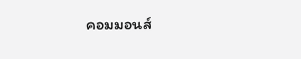คอมมอนส์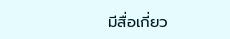มีสื่อเกี่ยว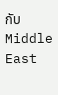กับ Middle East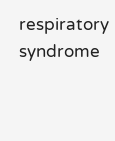respiratory syndrome